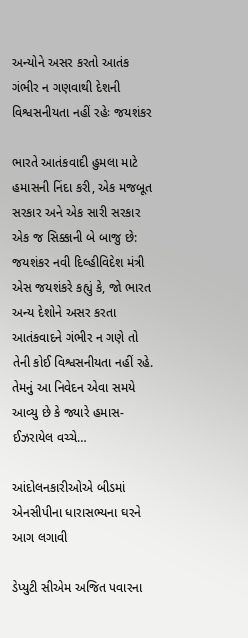અન્યોને અસર કરતો આતંક ગંભીર ન ગણવાથી દેશની વિશ્વસનીયતા નહીં રહેઃ જયશંકર

ભારતે આતંકવાદી હુમલા માટે હમાસની નિંદા કરી, એક મજબૂત સરકાર અને એક સારી સરકાર એક જ સિક્કાની બે બાજુ છે: જયશંકર નવી દિલ્હીવિદેશ મંત્રી એસ જયશંકરે કહ્યું કે, જો ભારત અન્ય દેશોને અસર કરતા આતંકવાદને ગંભીર ન ગણે તો તેની કોઈ વિશ્વસનીયતા નહીં રહે. તેમનું આ નિવેદન એવા સમયે આવ્યુ છે કે જ્યારે હમાસ-ઈઝરાયેલ વચ્ચે…

આંદોલનકારીઓએ બીડમાં એનસીપીના ધારાસભ્યના ઘરને આગ લગાવી

ડેપ્યુટી સીએમ અજિત પવારના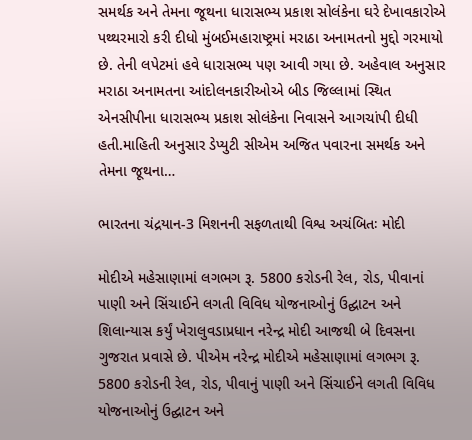સમર્થક અને તેમના જૂથના ધારાસભ્ય પ્રકાશ સોલંકેના ઘરે દેખાવકારોએ પથ્થરમારો કરી દીધો મુંબઈમહારાષ્ટ્રમાં મરાઠા અનામતનો મુદ્દો ગરમાયો છે. તેની લપેટમાં હવે ધારાસભ્ય પણ આવી ગયા છે. અહેવાલ અનુસાર મરાઠા અનામતના આંદોલનકારીઓએ બીડ જિલ્લામાં સ્થિત એનસીપીના ધારાસભ્ય પ્રકાશ સોલંકેના નિવાસને આગચાંપી દીધી હતી.માહિતી અનુસાર ડેપ્યુટી સીએમ અજિત પવારના સમર્થક અને તેમના જૂથના…

ભારતના ચંદ્રયાન-3 મિશનની સફળતાથી વિશ્વ અચંબિતઃ મોદી

મોદીએ મહેસાણામાં લગભગ રૂ. 5800 કરોડની રેલ, રોડ, પીવાનાં પાણી અને સિંચાઈને લગતી વિવિધ યોજનાઓનું ઉદ્ઘાટન અને શિલાન્યાસ કર્યું ખેરાલુવડાપ્રધાન નરેન્દ્ર મોદી આજથી બે દિવસના ગુજરાત પ્રવાસે છે. પીએમ નરેન્દ્ર મોદીએ મહેસાણામાં લગભગ રૂ. 5800 કરોડની રેલ, રોડ, પીવાનું પાણી અને સિંચાઈને લગતી વિવિધ યોજનાઓનું ઉદ્ઘાટન અને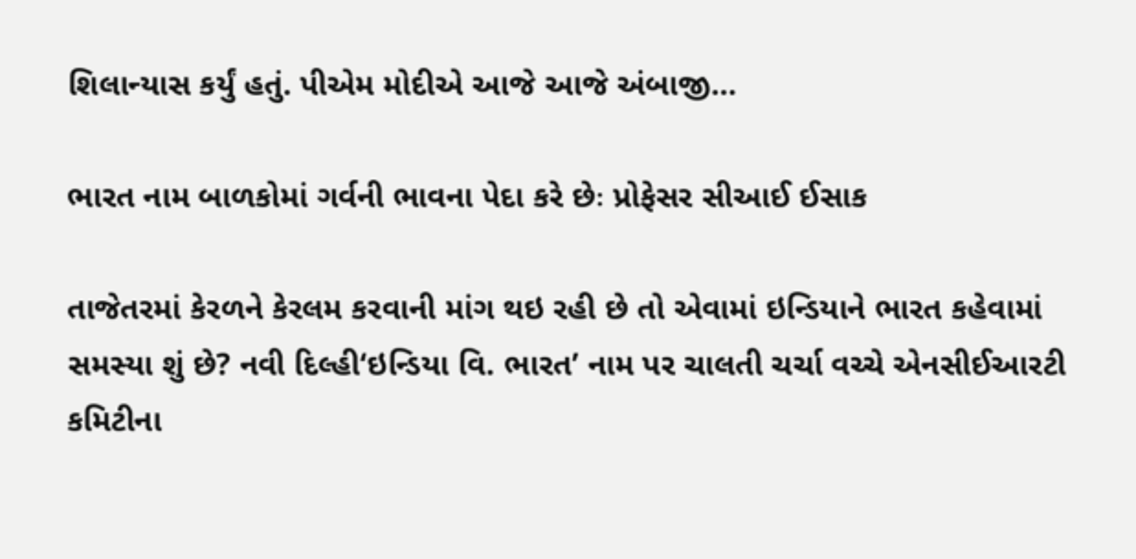શિલાન્યાસ કર્યું હતું. પીએમ મોદીએ આજે આજે અંબાજી…

ભારત નામ બાળકોમાં ગર્વની ભાવના પેદા કરે છેઃ પ્રોફેસર સીઆઈ ઈસાક

તાજેતરમાં કેરળને કેરલમ કરવાની માંગ થઇ રહી છે તો એવામાં ઇન્ડિયાને ભારત કહેવામાં સમસ્યા શું છે? નવી દિલ્હી‘ઇન્ડિયા વિ. ભારત’ નામ પર ચાલતી ચર્ચા વચ્ચે એનસીઈઆરટી કમિટીના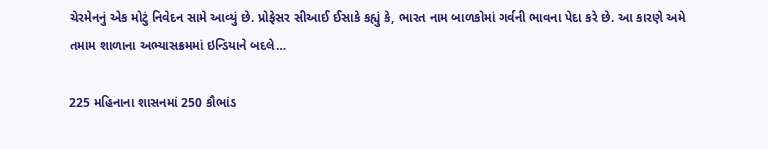ચેરમેનનું એક મોટું નિવેદન સામે આવ્યું છે. પ્રોફેસર સીઆઈ ઈસાકે કહ્યું કે, ભારત નામ બાળકોમાં ગર્વની ભાવના પેદા કરે છે. આ કારણે અમે તમામ શાળાના અભ્યાસક્રમમાં ઇન્ડિયાને બદલે…

225 મહિનાના શાસનમાં 250 કૌભાંડ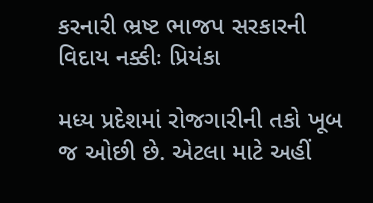કરનારી ભ્રષ્ટ ભાજપ સરકારની વિદાય નક્કીઃ પ્રિયંકા

મધ્ય પ્રદેશમાં રોજગારીની તકો ખૂબ જ ઓછી છે. એટલા માટે અહીં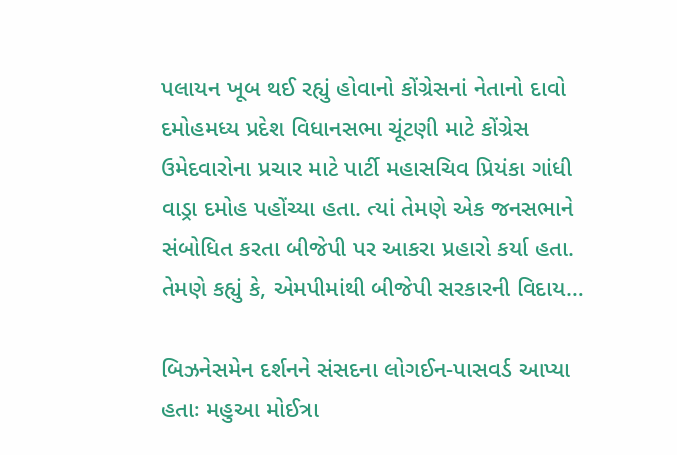પલાયન ખૂબ થઈ રહ્યું હોવાનો કોંગ્રેસનાં નેતાનો દાવો દમોહમધ્ય પ્રદેશ વિધાનસભા ચૂંટણી માટે કોંગ્રેસ ઉમેદવારોના પ્રચાર માટે પાર્ટી મહાસચિવ પ્રિયંકા ગાંધી વાડ્રા દમોહ પહોંચ્યા હતા. ત્યાં તેમણે એક જનસભાને સંબોધિત કરતા બીજેપી પર આકરા પ્રહારો કર્યા હતા. તેમણે કહ્યું કે, એમપીમાંથી બીજેપી સરકારની વિદાય…

બિઝનેસમેન દર્શનને સંસદના લોગઈન-પાસવર્ડ આપ્યા હતાઃ મહુઆ મોઈત્રા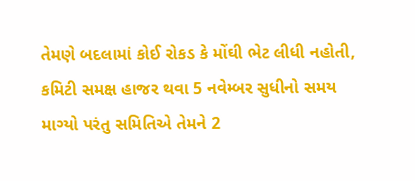તેમણે બદલામાં કોઈ રોકડ કે મોંઘી ભેટ લીધી નહોતી, કમિટી સમક્ષ હાજર થવા 5 નવેમ્બર સુધીનો સમય માગ્યો પરંતુ સમિતિએ તેમને 2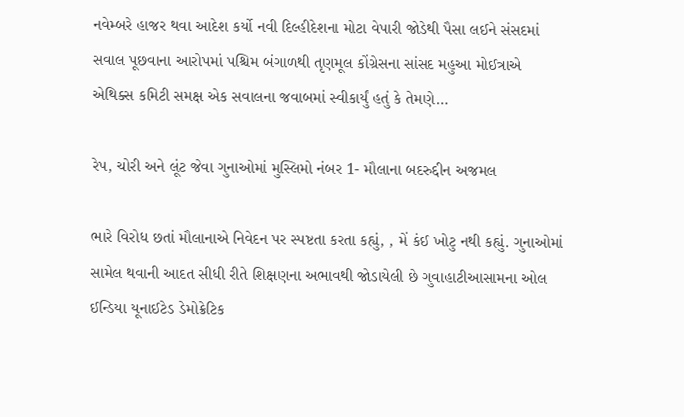નવેમ્બરે હાજર થવા આદેશ કર્યો નવી દિલ્હીદેશના મોટા વેપારી જોડેથી પૈસા લઈને સંસદમાં સવાલ પૂછવાના આરોપમાં પશ્ચિમ બંગાળથી તૃણમૂલ કોંગ્રેસના સાંસદ મહુઆ મોઈત્રાએ એથિક્સ કમિટી સમક્ષ એક સવાલના જવાબમાં સ્વીકાર્યું હતું કે તેમણે…

રેપ, ચોરી અને લૂંટ જેવા ગુનાઓમાં મુસ્લિમો નંબર 1- મૌલાના બદરુદ્દીન અજમલ

ભારે વિરોધ છતાં મૌલાનાએ નિવેદન પર સ્પષ્ટતા કરતા કહ્યું, , મેં કંઈ ખોટુ નથી કહ્યું. ગુનાઓમાં સામેલ થવાની આદત સીધી રીતે શિક્ષણના અભાવથી જોડાયેલી છે ગુવાહાટીઆસામના ઓલ ઈન્ડિયા યૂનાઈટેડ ડેમોક્રેટિક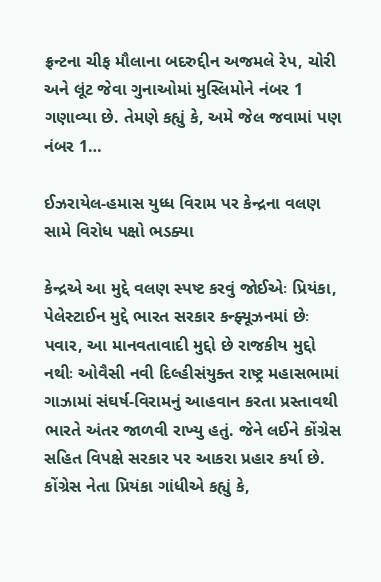ફ્રન્ટના ચીફ મૌલાના બદરુદ્દીન અજમલે રેપ, ચોરી અને લૂંટ જેવા ગુનાઓમાં મુસ્લિમોને નંબર 1 ગણાવ્યા છે. તેમણે કહ્યું કે, અમે જેલ જવામાં પણ નંબર 1…

ઈઝરાયેલ-હમાસ યુધ્ધ વિરામ પર કેન્દ્રના વલણ સામે વિરોધ પક્ષો ભડક્યા

કેન્દ્રએ આ મુદ્દે વલણ સ્પષ્ટ કરવું જોઈએઃ પ્રિયંકા, પેલેસ્ટાઈન મુદ્દે ભારત સરકાર કન્ફ્યૂઝનમાં છેઃ પવાર, આ માનવતાવાદી મુદ્દો છે રાજકીય મુદ્દો નથીઃ ઓવૈસી નવી દિલ્હીસંયુક્ત રાષ્ટ્ર મહાસભામાં ગાઝામાં સંઘર્ષ-વિરામનું આહવાન કરતા પ્રસ્તાવથી ભારતે અંતર જાળવી રાખ્યુ હતું. જેને લઈને કોંગ્રેસ સહિત વિપક્ષે સરકાર પર આકરા પ્રહાર કર્યા છે. કોંગ્રેસ નેતા પ્રિયંકા ગાંધીએ કહ્યું કે,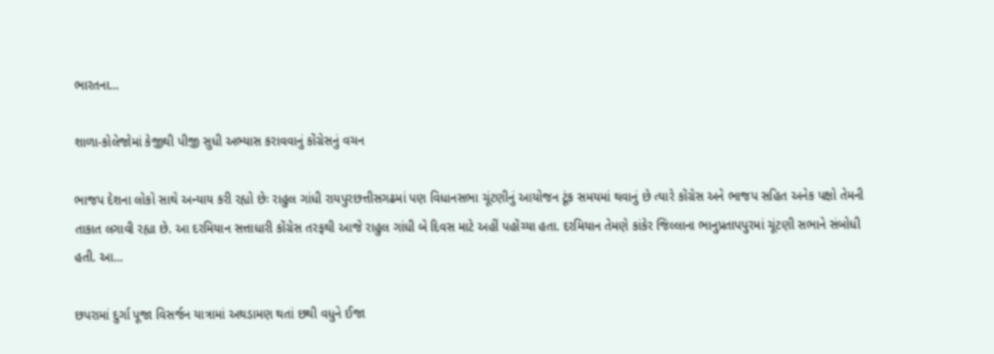ભારતના…

શાળા-કોલેજોમાં કેજીથી પીજી સુધી અભ્યાસ કરાવવાનું કોંગ્રેસનું વચન

ભાજપ દેશના લોકો સાથે અન્યાય કરી રહ્યો છેઃ રાહુલ ગાંધી રાયપુરછત્તીસગઢમાં પણ વિધાનસભા ચૂંટણીનું આયોજન ટૂંક સમયમાં થવાનું છે ત્યારે કોંગ્રેસ અને ભાજપ સહિત અનેક પક્ષો તેમની તાકાત લગાવી રહ્યા છે. આ દરમિયાન સત્તાધારી કોંગ્રેસ તરફથી આજે રાહુલ ગાંધી બે દિવસ માટે અહીં પહોંચ્યા હતા. દરમિયાન તેમણે કાંકેર જિલ્લાના ભાનુપ્રતાપપુરમાં ચૂંટણી સભાને સંબોધી હતી. આ…

છપરામાં દુર્ગા પૂજા વિસર્જન યાત્રામાં અથડામણ થતાં છથી વધુને ઈજા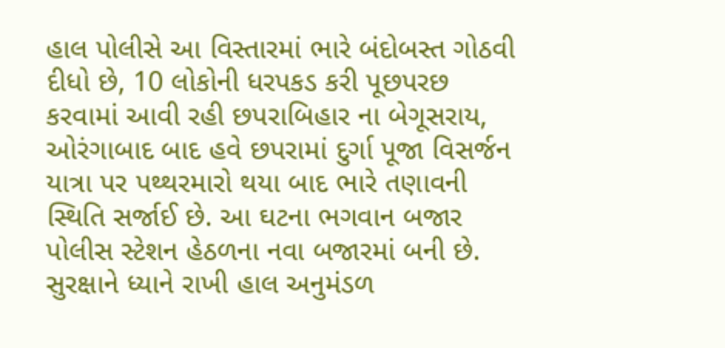હાલ પોલીસે આ વિસ્તારમાં ભારે બંદોબસ્ત ગોઠવી દીધો છે, 10 લોકોની ધરપકડ કરી પૂછપરછ કરવામાં આવી રહી છપરાબિહાર ના બેગૂસરાય, ઓરંગાબાદ બાદ હવે છપરામાં દુર્ગા પૂજા વિસર્જન યાત્રા પર પથ્થરમારો થયા બાદ ભારે તણાવની સ્થિતિ સર્જાઈ છે. આ ઘટના ભગવાન બજાર પોલીસ સ્ટેશન હેઠળના નવા બજારમાં બની છે. સુરક્ષાને ધ્યાને રાખી હાલ અનુમંડળ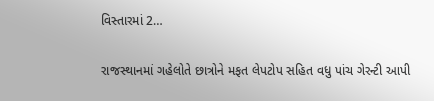વિસ્તારમાં 2…

રાજસ્થાનમાં ગહેલોતે છાત્રોને મફત લેપટોપ સહિત વધુ પાંચ ગેરન્ટી આપી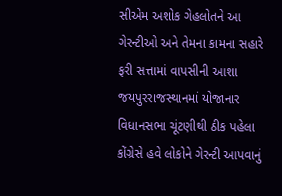સીએમ અશોક ગેહલોતને આ ગેરન્ટીઓ અને તેમના કામના સહારે ફરી સત્તામાં વાપસીની આશા જયપુરરાજસ્થાનમાં યોજાનાર વિધાનસભા ચૂંટણીથી ઠીક પહેલા કોંગ્રેસે હવે લોકોને ગેરન્ટી આપવાનું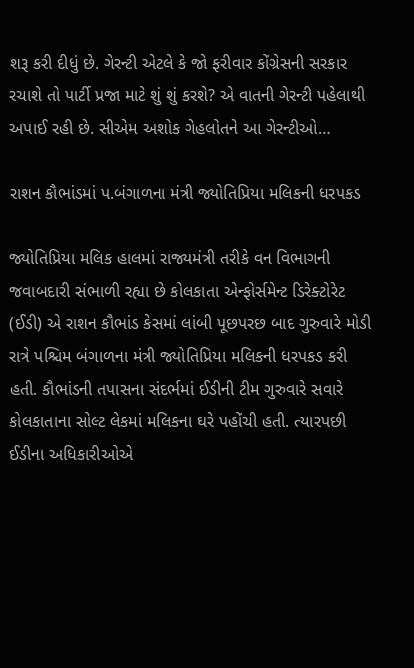શરૂ કરી દીધું છે. ગેરન્ટી એટલે કે જો ફરીવાર કોંગ્રેસની સરકાર રચાશે તો પાર્ટી પ્રજા માટે શું શું કરશે? એ વાતની ગેરન્ટી પહેલાથી અપાઈ રહી છે. સીએમ અશોક ગેહલોતને આ ગેરન્ટીઓ…

રાશન કૌભાંડમાં પ.બંગાળના મંત્રી જ્યોતિપ્રિયા મલિકની ધરપકડ

જ્યોતિપ્રિયા મલિક હાલમાં રાજ્યમંત્રી તરીકે વન વિભાગની જવાબદારી સંભાળી રહ્યા છે કોલકાતા એન્ફોર્સમેન્ટ ડિરેક્ટોરેટ (ઈડી) એ રાશન કૌભાંડ કેસમાં લાંબી પૂછપરછ બાદ ગુરુવારે મોડી રાત્રે પશ્ચિમ બંગાળના મંત્રી જ્યોતિપ્રિયા મલિકની ધરપકડ કરી હતી. કૌભાંડની તપાસના સંદર્ભમાં ઈડીની ટીમ ગુરુવારે સવારે કોલકાતાના સોલ્ટ લેકમાં મલિકના ઘરે પહોંચી હતી. ત્યારપછી ઈડીના અધિકારીઓએ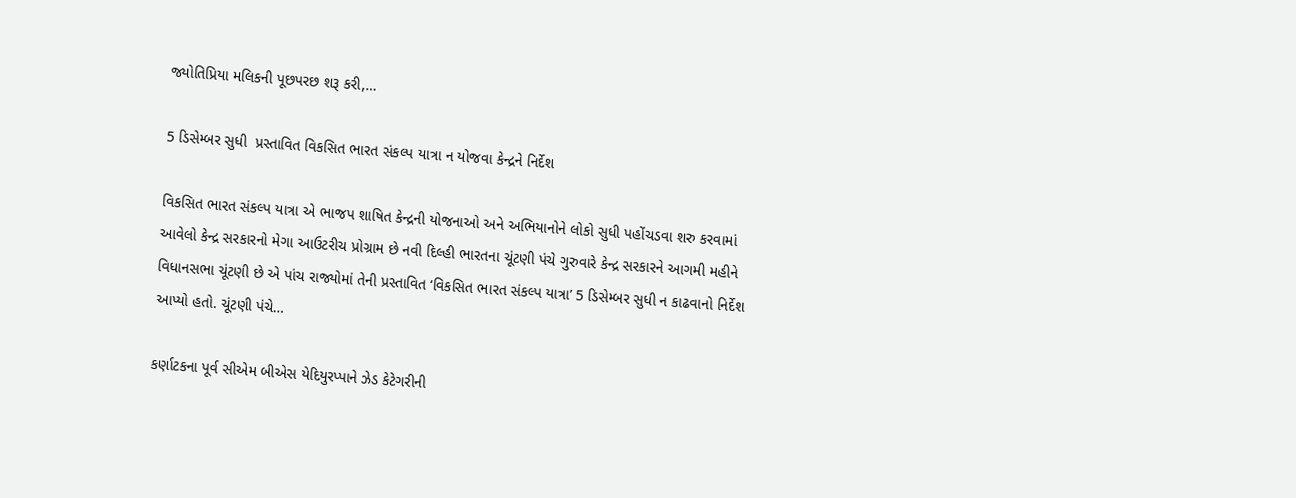જ્યોતિપ્રિયા મલિકની પૂછપરછ શરૂ કરી,…

5 ડિસેમ્બર સુધી  પ્રસ્તાવિત વિકસિત ભારત સંકલ્પ યાત્રા ન યોજવા કેન્દ્રને નિર્દેશ

વિકસિત ભારત સંકલ્પ યાત્રા એ ભાજપ શાષિત કેન્દ્રની યોજનાઓ અને અભિયાનોને લોકો સુધી પહોંચડવા શરુ કરવામાં આવેલો કેન્દ્ર સરકારનો મેગા આઉટરીચ પ્રોગ્રામ છે નવી દિલ્હી ભારતના ચૂંટણી પંચે ગુરુવારે કેન્દ્ર સરકારને આગમી મહીને વિધાનસભા ચૂંટણી છે એ પાંચ રાજ્યોમાં તેની પ્રસ્તાવિત ‘વિકસિત ભારત સંકલ્પ યાત્રા’ 5 ડિસેમ્બર સુધી ન કાઢવાનો નિર્દેશ આપ્યો હતો. ચૂંટણી પંચે…

કર્ણાટકના પૂર્વ સીએમ બીએસ યેદિયુરપ્પાને ઝેડ કેટેગરીની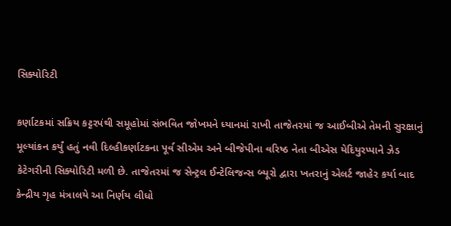સિક્યોરિટી

કર્ણાટકમાં સક્રિય કટ્ટરપંથી સમૂહોમાં સંભવિત જોખમને ધ્યાનમાં રાખી તાજેતરમાં જ આઈબીએ તેમની સુરક્ષાનું મૂલ્યાંકન કર્યું હતું નવી દિલ્હીકર્ણાટકના પૂર્વ સીએમ અને બીજેપીના વરિષ્ઠ નેતા બીએસ યેદિયુરપ્પાને ઝેડ કેટેગરીની સિક્યોરિટી મળી છે. તાજેતરમાં જ સેન્ટ્રલ ઈન્ટેલિજન્સ બ્યૂરો દ્વારા ખતરાનું એલર્ટ જાહેર કર્યા બાદ કેન્દ્રીય ગૃહ મંત્રાલયે આ નિર્ણય લીધો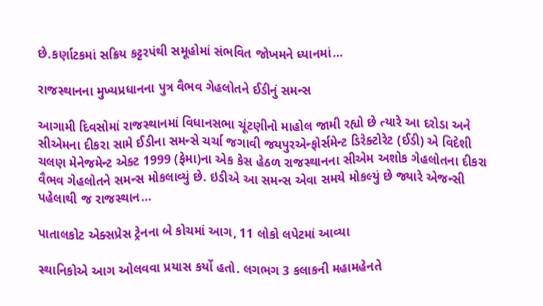છે.કર્ણાટકમાં સક્રિય કટ્ટરપંથી સમૂહોમાં સંભવિત જોખમને ધ્યાનમાં…

રાજસ્થાનના મુખ્યપ્રધાનના પુત્ર વૈભવ ગેહલોતને ઈડીનું સમન્સ

આગામી દિવસોમાં રાજસ્થાનમાં વિધાનસભા ચૂંટણીનો માહોલ જામી રહ્યો છે ત્યારે આ દરોડા અને સીએમના દીકરા સામે ઈડીના સમન્સે ચર્ચા જગાવી જયપુરએન્ફોર્સમેન્ટ ડિરેક્ટોરેટ (ઈડી) એ વિદેશી ચલણ મેનેજમેન્ટ એક્ટ 1999 (ફેમા)ના એક કેસ હેઠળ રાજસ્થાનના સીએમ અશોક ગેહલોતના દીકરા વૈભવ ગેહલોતને સમન્સ મોકલાવ્યું છે. ઇડીએ આ સમન્સ એવા સમયે મોકલ્યું છે જ્યારે એજન્સી પહેલાથી જ રાજસ્થાન…

પાતાલકોટ એક્સપ્રેસ ટ્રેનના બે કોચમાં આગ, 11 લોકો લપેટમાં આવ્યા

સ્થાનિકોએ આગ ઓલવવા પ્રયાસ કર્યો હતો. લગભગ 3 કલાકની મહામહેનતે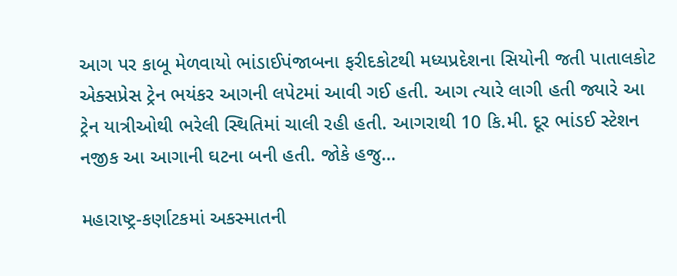આગ પર કાબૂ મેળવાયો ભાંડાઈપંજાબના ફરીદકોટથી મધ્યપ્રદેશના સિયોની જતી પાતાલકોટ એક્સપ્રેસ ટ્રેન ભયંકર આગની લપેટમાં આવી ગઈ હતી. આગ ત્યારે લાગી હતી જ્યારે આ ટ્રેન યાત્રીઓથી ભરેલી સ્થિતિમાં ચાલી રહી હતી. આગરાથી 10 કિ.મી. દૂર ભાંડઈ સ્ટેશન નજીક આ આગાની ઘટના બની હતી. જોકે હજુ…

મહારાષ્ટ્ર-કર્ણાટકમાં અકસ્માતની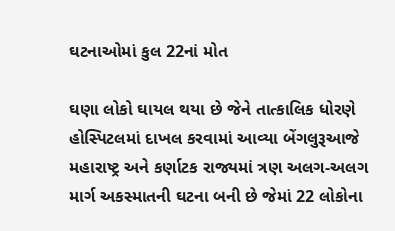ઘટનાઓમાં કુલ 22નાં મોત

ઘણા લોકો ઘાયલ થયા છે જેને તાત્કાલિક ધોરણે હોસ્પિટલમાં દાખલ કરવામાં આવ્યા બેંગલુરૂઆજે મહારાષ્ટ્ર અને કર્ણાટક રાજ્યમાં ત્રણ અલગ-અલગ માર્ગ અકસ્માતની ઘટના બની છે જેમાં 22 લોકોના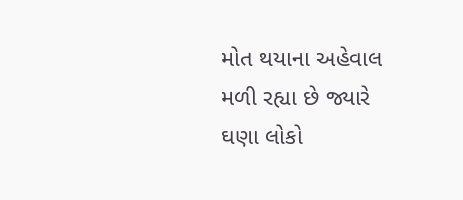મોત થયાના અહેવાલ મળી રહ્યા છે જ્યારે ઘણા લોકો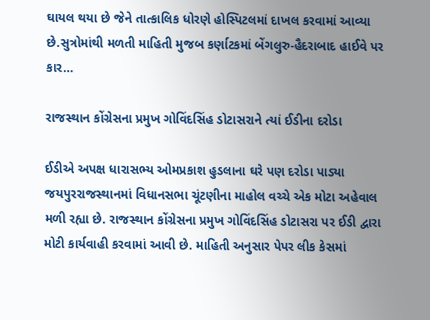ઘાયલ થયા છે જેને તાત્કાલિક ધોરણે હોસ્પિટલમાં દાખલ કરવામાં આવ્યા છે.સુત્રોમાંથી મળતી માહિતી મુજબ કર્ણાટકમાં બેંગલુરુ-હૈદરાબાદ હાઈવે પર કાર…

રાજસ્થાન કોંગ્રેસના પ્રમુખ ગોવિંદસિંહ ડોટાસરાને ત્યાં ઈડીના દરોડા

ઈડીએ અપક્ષ ધારાસભ્ય ઓમપ્રકાશ હુડલાના ઘરે પણ દરોડા પાડ્યા જયપુરરાજસ્થાનમાં વિધાનસભા ચૂંટણીના માહોલ વચ્ચે એક મોટા અહેવાલ મળી રહ્યા છે. રાજસ્થાન કોંગ્રેસના પ્રમુખ ગોવિંદસિંહ ડોટાસરા પર ઈડી દ્વારા મોટી કાર્યવાહી કરવામાં આવી છે. માહિતી અનુસાર પેપર લીક કેસમાં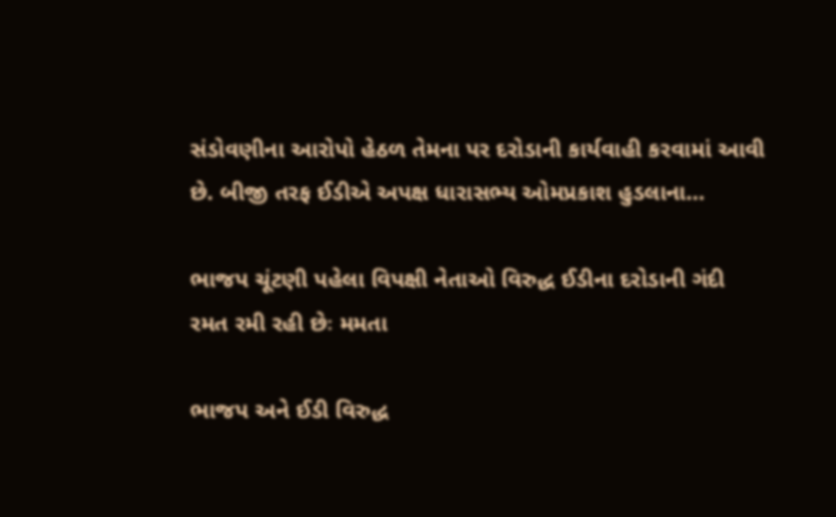સંડોવણીના આરોપો હેઠળ તેમના પર દરોડાની કાર્યવાહી કરવામાં આવી છે. બીજી તરફ ઈડીએ અપક્ષ ધારાસભ્ય ઓમપ્રકાશ હુડલાના…

ભાજપ ચૂંટણી પહેલા વિપક્ષી નેતાઓ વિરુદ્ધ ઈડીના દરોડાની ગંદી રમત રમી રહી છેઃ મમતા

ભાજપ અને ઈડી વિરુદ્ધ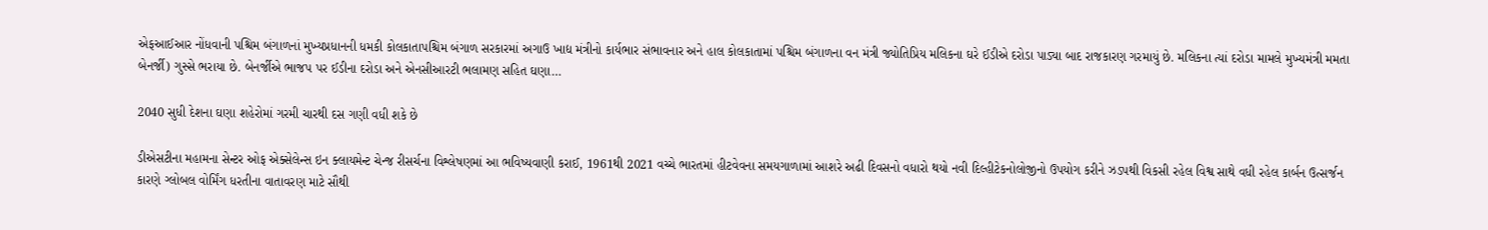એફઆઈઆર નોંધવાની પશ્ચિમ બંગાળનાં મુખ્યપ્રધાનની ધમકી કોલકાતાપશ્ચિમ બંગાળ સરકારમાં અગાઉ ખાદ્ય મંત્રીનો કાર્યભાર સંભાવનાર અને હાલ કોલકાતામાં પશ્ચિમ બંગાળના વન મંત્રી જ્યોતિપ્રિય મલિકના ઘરે ઈડીએ દરોડા પાડ્યા બાદ રાજકારણ ગરમાયું છે. મલિકના ત્યાં દરોડા મામલે મુખ્યમંત્રી મમતા બેનર્જી) ગુસ્સે ભરાયા છે. બેનર્જીએ ભાજપ પર ઈડીના દરોડા અને એનસીઆરટી ભલામણ સહિત ઘણા…

2040 સુધી દેશના ઘણા શહેરોમાં ગરમી ચારથી દસ ગણી વધી શકે છે

ડીએસટીના મહામના સેન્ટર ઓફ એક્સેલેન્સ ઇન ક્લાયમેન્ટ ચેન્જ રીસર્ચના વિશ્લેષણમાં આ ભવિષ્યવાણી કરાઈ, 1961થી 2021 વચ્ચે ભારતમાં હીટવેવના સમયગાળામાં આશરે અઢી દિવસનો વધારો થયો નવી દિલ્હીટેકનોલોજીનો ઉપયોગ કરીને ઝડપથી વિકસી રહેલ વિશ્વ સાથે વધી રહેલ કાર્બન ઉત્સર્જન કારણે ગ્લોબલ વોર્મિંગ ધરતીના વાતાવરણ માટે સૌથી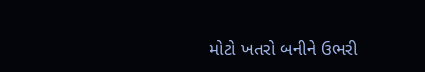મોટો ખતરો બનીને ઉભરી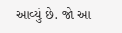આવ્યું છે. જો આ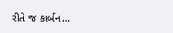રીતે જ કાર્બન…